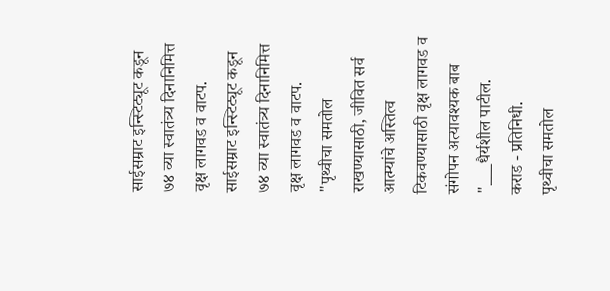साईसम्राट इन्स्टिट्यूट कडून ७४ व्या स्वातंत्र्य दिनानिमित्त वृक्ष लागवड व वाटप.
साईसम्राट इन्स्टिट्यूट कडून ७४ व्या स्वातंत्र्य दिनानिमित्त वृक्ष लागवड व वाटप.
"पृथ्वीचा समतोल राखण्यासाठी, जीवित सर्व आत्म्यांचे अस्तित्व टिकवण्यासाठी वृक्ष लागवड व संगोपन अत्यावश्यक बाब "___धैर्यशील पाटील.
कराड - प्रतिनिधी.
पृथ्वीचा समतोल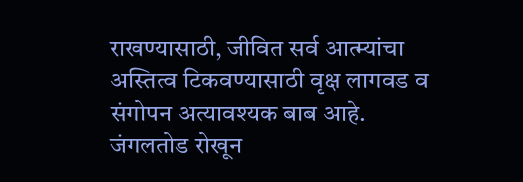राखण्यासाठी, जीवित सर्व आत्म्यांचा अस्तित्व टिकवण्यासाठी वृक्ष लागवड व संगोपन अत्यावश्यक बाब आहे.
जंगलतोड रोखून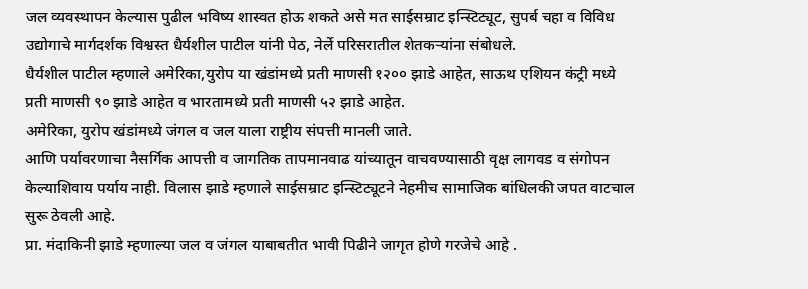जल व्यवस्थापन केल्यास पुढील भविष्य शास्वत होऊ शकते असे मत साईसम्राट इन्स्टिट्यूट, सुपर्ब चहा व विविध उद्योगाचे मार्गदर्शक विश्वस्त धैर्यशील पाटील यांनी पेठ, नेर्ले परिसरातील शेतकऱ्यांना संबोधले.
धैर्यशील पाटील म्हणाले अमेरिका,युरोप या खंडांमध्ये प्रती माणसी १२०० झाडे आहेत, साऊथ एशियन कंट्री मध्ये प्रती माणसी ९० झाडे आहेत व भारतामध्ये प्रती माणसी ५२ झाडे आहेत.
अमेरिका, युरोप खंडांमध्ये जंगल व जल याला राष्ट्रीय संपत्ती मानली जाते.
आणि पर्यावरणाचा नैसर्गिक आपत्ती व जागतिक तापमानवाढ यांच्यातून वाचवण्यासाठी वृक्ष लागवड व संगोपन केल्याशिवाय पर्याय नाही. विलास झाडे म्हणाले साईसम्राट इन्स्टिट्यूटने नेहमीच सामाजिक बांधिलकी जपत वाटचाल सुरू ठेवली आहे.
प्रा. मंदाकिनी झाडे म्हणाल्या जल व जंगल याबाबतीत भावी पिढीने जागृत होणे गरजेचे आहे .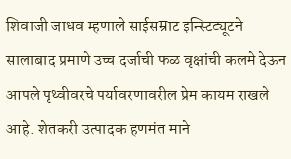शिवाजी जाधव म्हणाले साईसम्राट इन्स्टिट्यूटने सालाबाद प्रमाणे उच्च दर्जाची फळ वृक्षांची कलमे देऊन आपले पृथ्वीवरचे पर्यावरणावरील प्रेम कायम राखले आहे. शेतकरी उत्पादक हणमंत माने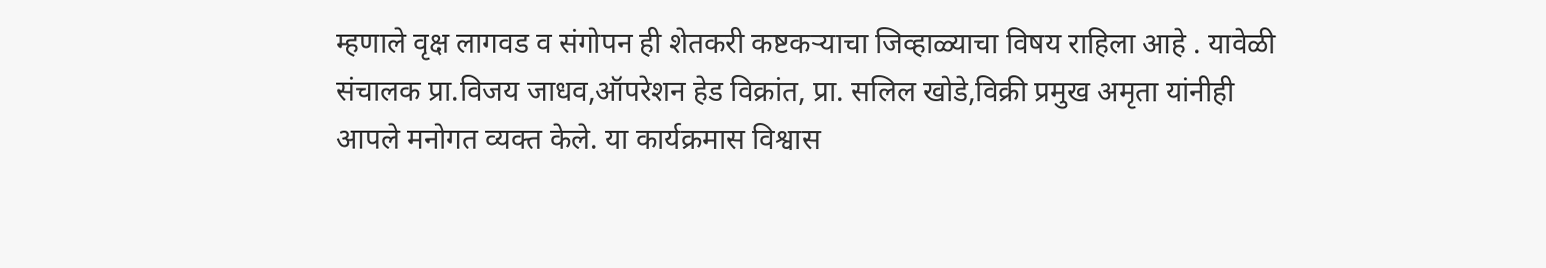म्हणाले वृक्ष लागवड व संगोपन ही शेतकरी कष्टकऱ्याचा जिव्हाळ्याचा विषय राहिला आहे . यावेळी संचालक प्रा.विजय जाधव,ऑपरेशन हेड विक्रांत, प्रा. सलिल खोडे,विक्री प्रमुख अमृता यांनीही आपले मनोगत व्यक्त केले. या कार्यक्रमास विश्वास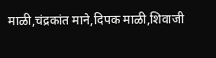माळी,चंद्रकांत माने,दिपक माळी,शिवाजी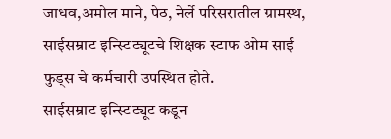जाधव,अमोल माने, पेठ, नेर्ले परिसरातील ग्रामस्थ, साईसम्राट इन्स्टिट्यूटचे शिक्षक स्टाफ ओम साई फुड्स चे कर्मचारी उपस्थित होते.
साईसम्राट इन्स्टिट्यूट कडून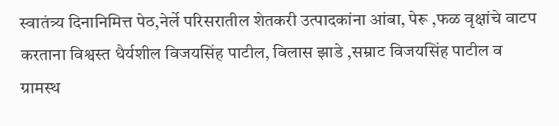स्वातंत्र्य दिनानिमित्त पेठ,नेर्ले परिसरातील शेतकरी उत्पादकांना आंबा, पेरू ,फळ वृक्षांचे वाटप करताना विश्वस्त धैर्यशील विजयसिंह पाटील, विलास झाडे ,सम्राट विजयसिंह पाटील व ग्रामस्थ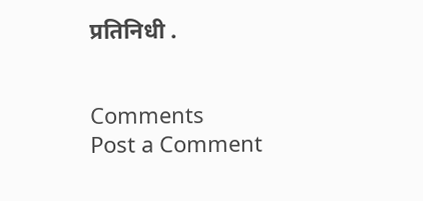प्रतिनिधी .


Comments
Post a Comment